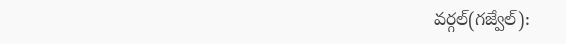వర్గల్(గజ్వేల్):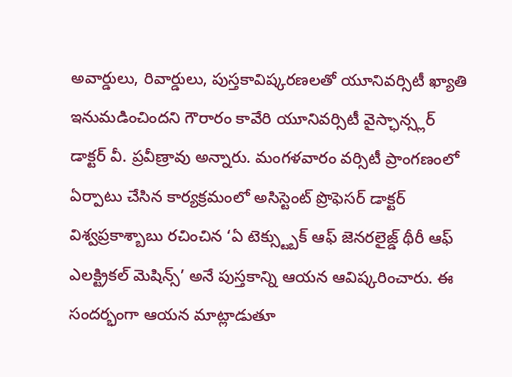అవార్డులు, రివార్డులు, పుస్తకావిష్కరణలతో యూనివర్సిటీ ఖ్యాతి ఇనుమడించిందని గౌరారం కావేరి యూనివర్సిటీ వైస్ఛాన్స్లర్ డాక్టర్ వీ. ప్రవీణ్రావు అన్నారు. మంగళవారం వర్సిటీ ప్రాంగణంలో ఏర్పాటు చేసిన కార్యక్రమంలో అసిస్టెంట్ ప్రొఫెసర్ డాక్టర్ విశ్వప్రకాశ్బాబు రచించిన ‘ఏ టెక్స్ట్బుక్ ఆఫ్ జెనరలైజ్డ్ థీరీ ఆఫ్ ఎలక్ట్రికల్ మెషిన్స్’ అనే పుస్తకాన్ని ఆయన ఆవిష్కరించారు. ఈ సందర్భంగా ఆయన మాట్లాడుతూ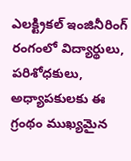ఎలక్ట్రికల్ ఇంజినీరింగ్ రంగంలో విద్యార్థులు, పరిశోధకులు, అధ్యాపకులకు ఈ గ్రంథం ముఖ్యమైన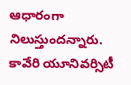ఆధారంగా నిలుస్తుందన్నారు. కావేరి యూనివర్సిటీ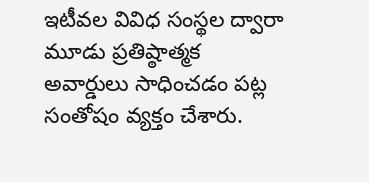ఇటీవల వివిధ సంస్థల ద్వారా మూడు ప్రతిష్ఠాత్మక అవార్డులు సాధించడం పట్ల సంతోషం వ్యక్తం చేశారు.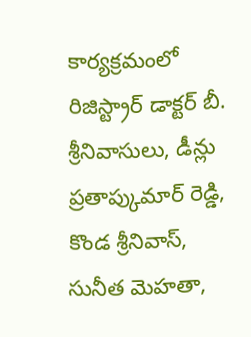కార్యక్రమంలో రిజిస్ట్రార్ డాక్టర్ బీ. శ్రీనివాసులు, డీన్లు ప్రతాప్కుమార్ రెడ్డి, కొండ శ్రీనివాస్, సునీత మెహతా,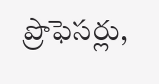ప్రొఫెసర్లు,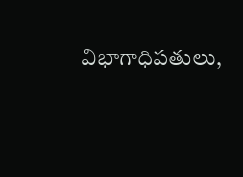విభాగాధిపతులు,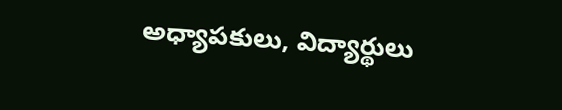అధ్యాపకులు, విద్యార్థులు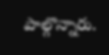పాల్గొన్నారు.